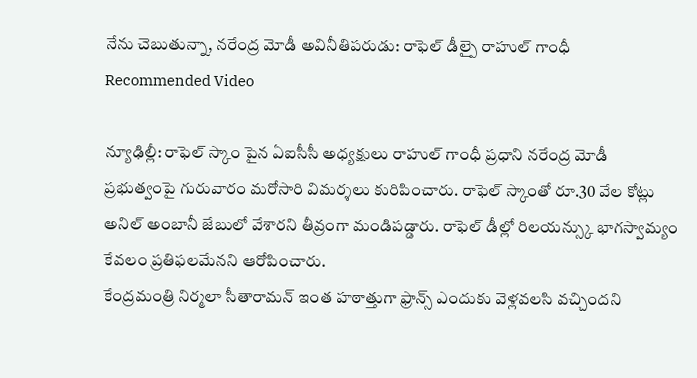నేను చెబుతున్నా, నరేంద్ర మోడీ అవినీతిపరుడు: రాఫెల్ డీల్పై రాహుల్ గాంధీ
Recommended Video

న్యూఢిల్లీ: రాఫెల్ స్కాం పైన ఏఐసీసీ అధ్యక్షులు రాహుల్ గాంధీ ప్రధాని నరేంద్ర మోడీ ప్రభుత్వంపై గురువారం మరోసారి విమర్శలు కురిపించారు. రాఫెల్ స్కాంతో రూ.30 వేల కోట్లు అనిల్ అంబానీ జేబులో వేశారని తీవ్రంగా మండిపడ్డారు. రాఫెల్ డీల్లో రిలయన్స్కు భాగస్వామ్యం కేవలం ప్రతిఫలమేనని ఆరోపించారు.
కేంద్రమంత్రి నిర్మలా సీతారామన్ ఇంత హఠాత్తుగా ఫ్రాన్స్ ఎందుకు వెళ్లవలసి వచ్చిందని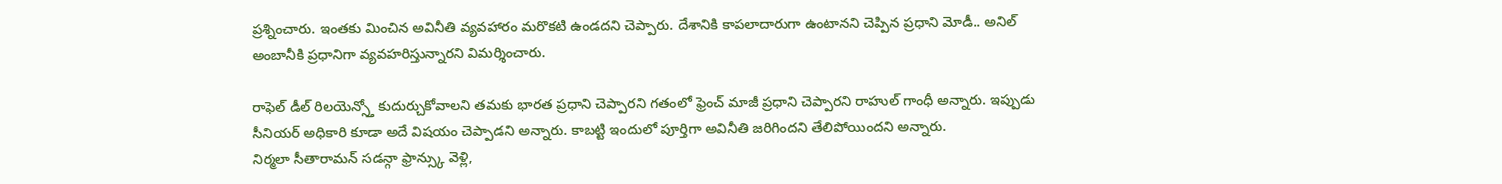ప్రశ్నించారు. ఇంతకు మించిన అవినీతి వ్యవహారం మరొకటి ఉండదని చెప్పారు. దేశానికి కాపలాదారుగా ఉంటానని చెప్పిన ప్రధాని మోడీ.. అనిల్ అంబానీకి ప్రధానిగా వ్యవహరిస్తున్నారని విమర్శించారు.

రాఫెల్ డీల్ రిలయెన్స్తో కుదుర్చుకోవాలని తమకు భారత ప్రధాని చెప్పారని గతంలో ఫ్రెంచ్ మాజీ ప్రధాని చెప్పారని రాహుల్ గాంధీ అన్నారు. ఇప్పుడు సీనియర్ అధికారి కూడా అదే విషయం చెప్పాడని అన్నారు. కాబట్టి ఇందులో పూర్తిగా అవినీతి జరిగిందని తేలిపోయిందని అన్నారు.
నిర్మలా సీతారామన్ సడన్గా ఫ్రాన్స్కు వెళ్లి,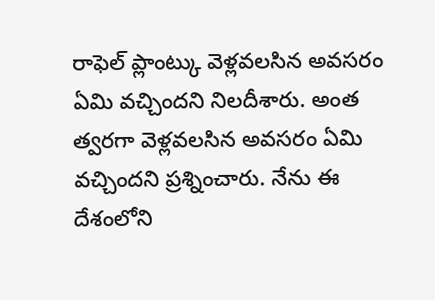రాఫెల్ ప్లాంట్కు వెళ్లవలసిన అవసరం ఏమి వచ్చిందని నిలదీశారు. అంత త్వరగా వెళ్లవలసిన అవసరం ఏమి వచ్చిందని ప్రశ్నించారు. నేను ఈ దేశంలోని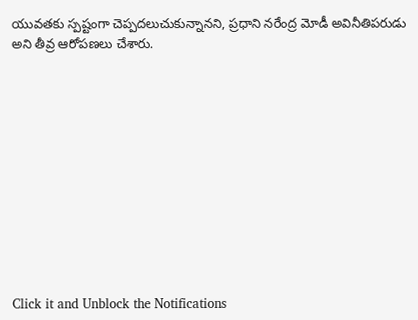యువతకు స్పష్టంగా చెప్పదలుచుకున్నానని, ప్రధాని నరేంద్ర మోడీ అవినీతిపరుడు అని తీవ్ర ఆరోపణలు చేశారు.












Click it and Unblock the Notifications